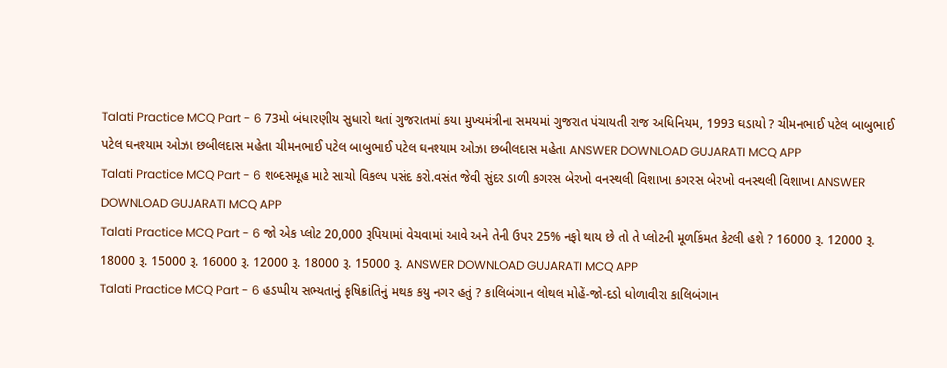Talati Practice MCQ Part - 6 73મો બંધારણીય સુધારો થતાં ગુજરાતમાં કયા મુખ્યમંત્રીના સમયમાં ગુજરાત પંચાયતી રાજ અધિનિયમ, 1993 ઘડાયો ? ચીમનભાઈ પટેલ બાબુભાઈ પટેલ ઘનશ્યામ ઓઝા છબીલદાસ મહેતા ચીમનભાઈ પટેલ બાબુભાઈ પટેલ ઘનશ્યામ ઓઝા છબીલદાસ મહેતા ANSWER DOWNLOAD GUJARATI MCQ APP
Talati Practice MCQ Part - 6 શબ્દસમૂહ માટે સાચો વિકલ્પ પસંદ કરો.વસંત જેવી સુંદર ડાળી કગરસ બેરખો વનસ્થલી વિશાખા કગરસ બેરખો વનસ્થલી વિશાખા ANSWER DOWNLOAD GUJARATI MCQ APP
Talati Practice MCQ Part - 6 જો એક પ્લોટ 20,000 રૂપિયામાં વેચવામાં આવે અને તેની ઉપર 25% નફો થાય છે તો તે પ્લોટની મૂળકિંમત કેટલી હશે ? 16000 રૂ. 12000 રૂ. 18000 રૂ. 15000 રૂ. 16000 રૂ. 12000 રૂ. 18000 રૂ. 15000 રૂ. ANSWER DOWNLOAD GUJARATI MCQ APP
Talati Practice MCQ Part - 6 હડપ્પીય સભ્યતાનું કૃષિક્રાંતિનું મથક કયુ નગર હતું ? કાલિબંગાન લોથલ મોહેં-જો-દડો ધોળાવીરા કાલિબંગાન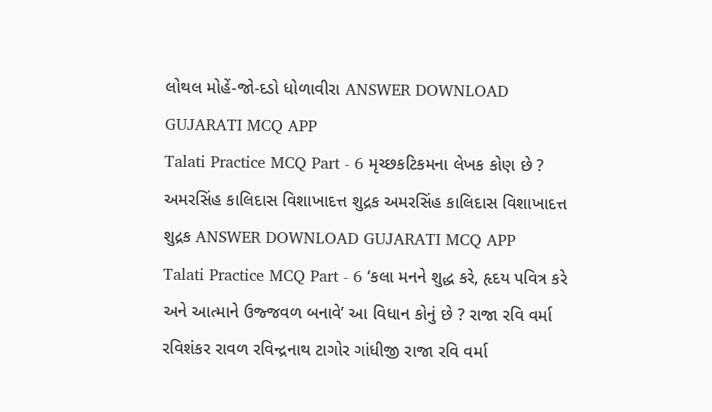લોથલ મોહેં-જો-દડો ધોળાવીરા ANSWER DOWNLOAD GUJARATI MCQ APP
Talati Practice MCQ Part - 6 મૃચ્છકટિકમના લેખક કોણ છે ? અમરસિંહ કાલિદાસ વિશાખાદત્ત શુદ્રક અમરસિંહ કાલિદાસ વિશાખાદત્ત શુદ્રક ANSWER DOWNLOAD GUJARATI MCQ APP
Talati Practice MCQ Part - 6 ‘કલા મનને શુદ્ધ કરે, હૃદય પવિત્ર કરે અને આત્માને ઉજ્જવળ બનાવે’ આ વિધાન કોનું છે ? રાજા રવિ વર્મા રવિશંકર રાવળ રવિન્દ્રનાથ ટાગોર ગાંધીજી રાજા રવિ વર્મા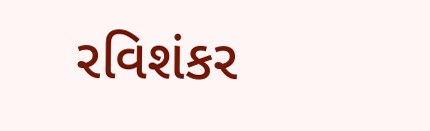રવિશંકર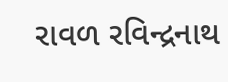રાવળ રવિન્દ્રનાથ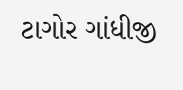ટાગોર ગાંધીજી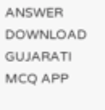ANSWER DOWNLOAD GUJARATI MCQ APP